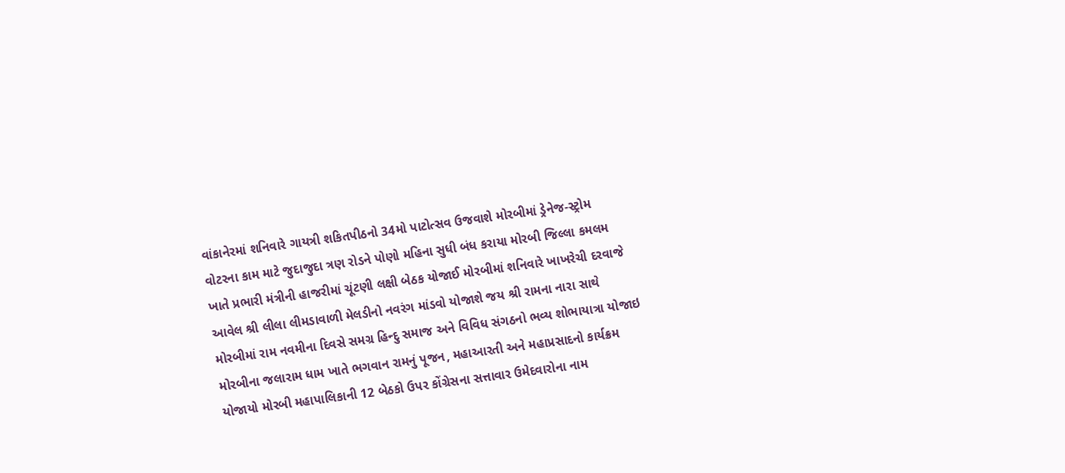વાંકાનેરમાં શનિવારે ગાયત્રી શકિતપીઠનો 34મો પાટોત્સવ ઉજવાશે મોરબીમાં ડ્રેનેજ-સ્ટ્રોમ વોટરના કામ માટે જુદાજુદા ત્રણ રોડને પોણો મહિના સુધી બંધ કરાયા મોરબી જિલ્લા કમલમ ખાતે પ્રભારી મંત્રીની હાજરીમાં ચૂંટણી લક્ષી બેઠક યોજાઈ મોરબીમાં શનિવારે ખાખરેચી દરવાજે આવેલ શ્રી લીલા લીમડાવાળી મેલડીનો નવરંગ માંડવો યોજાશે જય શ્રી રામના નારા સાથે મોરબીમાં રામ નવમીના દિવસે સમગ્ર હિન્દુ સમાજ અને વિવિધ સંગઠનો ભવ્ય શોભાયાત્રા યોજાઇ મોરબીના જલારામ ધામ ખાતે ભગવાન રામનું પૂજન, મહાઆરતી અને મહાપ્રસાદનો કાર્યક્રમ યોજાયો મોરબી મહાપાલિકાની 12 બેઠકો ઉપર કોંગ્રેસના સત્તાવાર ઉમેદવારોના નામ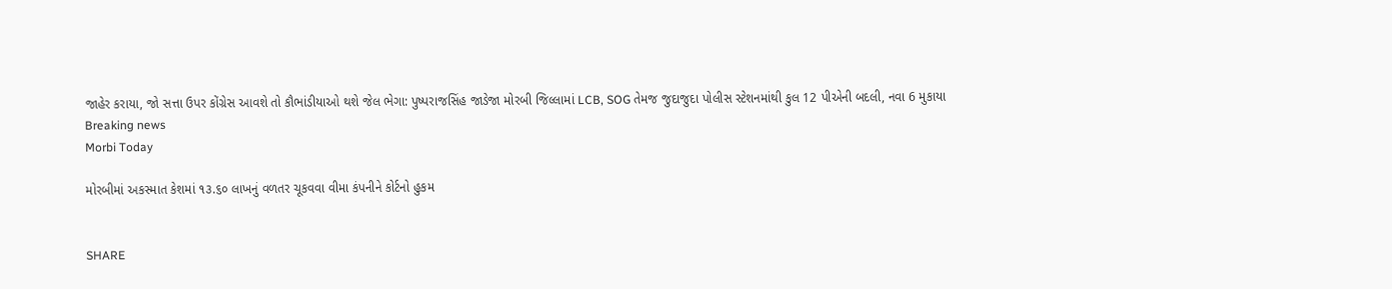જાહેર કરાયા, જો સત્તા ઉપર કોંગ્રેસ આવશે તો કૌભાંડીયાઓ થશે જેલ ભેગા: પુષ્પરાજસિંહ જાડેજા મોરબી જિલ્લામાં LCB, SOG તેમજ જુદાજુદા પોલીસ સ્ટેશનમાંથી કુલ 12 પીએની બદલી, નવા 6 મુકાયા
Breaking news
Morbi Today

મોરબીમાં અકસ્માત કેશમાં ૧૩.૬૦ લાખનું વળતર ચૂકવવા વીમા કંપનીને કોર્ટનો હુકમ


SHARE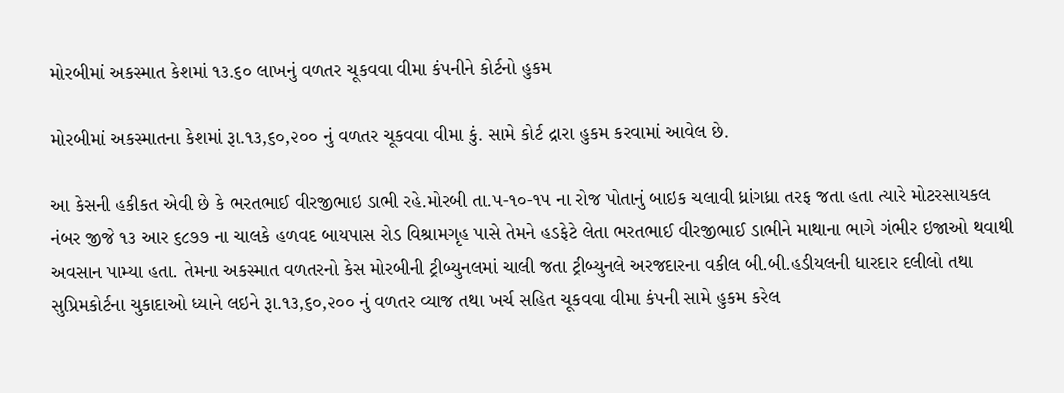મોરબીમાં અકસ્માત કેશમાં ૧૩.૬૦ લાખનું વળતર ચૂકવવા વીમા કંપનીને કોર્ટનો હુકમ

મોરબીમાં અકસ્માતના કેશમાં રૂા.૧૩,૬૦,૨૦૦ નું વળતર ચૂકવવા વીમા કું. સામે કોર્ટ દ્રારા હુકમ કરવામાં આવેલ છે.

આ કેસની હકીકત એવી છે કે ભરતભાઈ વીરજીભાઇ ડાભી રહે.મોરબી તા.૫-૧૦-૧૫ ના રોજ પોતાનું બાઇક ચલાવી ધ્રાંગધ્રા તરફ જતા હતા ત્યારે મોટરસાયકલ નંબર જીજે ૧૩ આર ૬૮૭૭ ના ચાલકે હળવદ બાયપાસ રોડ વિશ્રામગૃહ પાસે તેમને હડફેટે લેતા ભરતભાઈ વીરજીભાઈ ડાભીને માથાના ભાગે ગંભીર ઇજાઓ થવાથી અવસાન પામ્યા હતા. તેમના અકસ્માત વળતરનો કેસ મોરબીની ટ્રીબ્યુનલમાં ચાલી જતા ટ્રીબ્યુનલે અરજદારના વકીલ બી.બી.હડીયલની ધારદાર દલીલો તથા સુપ્રિમકોર્ટના ચુકાદાઓ ધ્યાને લઇને રૂા.૧૩,૬૦,૨૦૦ નું વળતર વ્યાજ તથા ખર્ચ સહિત ચૂકવવા વીમા કંપની સામે હુકમ કરેલ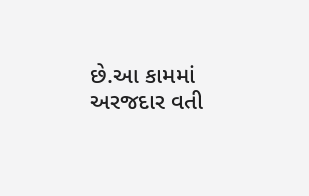છે.આ કામમાં અરજદાર વતી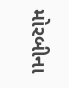મોરબીના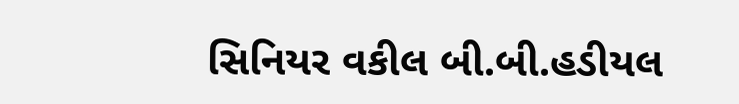સિનિયર વકીલ બી.બી.હડીયલ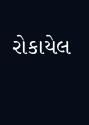રોકાયેલ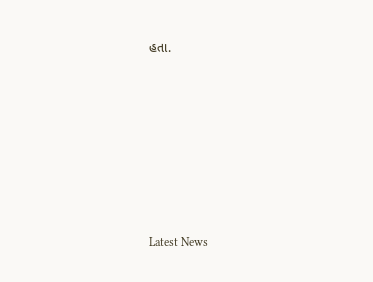હતા.








Latest News